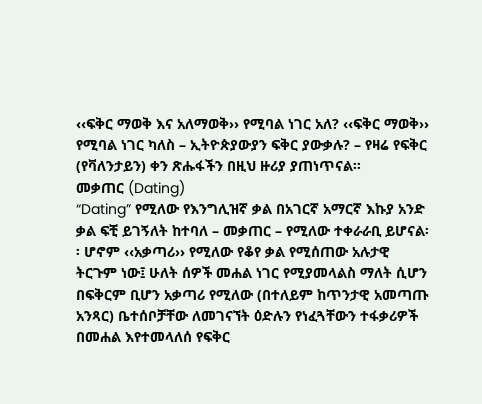‹‹ፍቅር ማወቅ እና አለማወቅ›› የሚባል ነገር አለ? ‹‹ፍቅር ማወቅ›› የሚባል ነገር ካለስ – ኢትዮጵያውያን ፍቅር ያውቃሉ? – የዛሬ የፍቅር (የቫለንታይን) ቀን ጽሑፋችን በዚህ ዙሪያ ያጠነጥናል፡፡
መቃጠር (Dating)
“Dating” የሚለው የእንግሊዝኛ ቃል በአገርኛ አማርኛ እኩያ አንድ ቃል ፍቺ ይገኝለት ከተባለ – መቃጠር – የሚለው ተቀራራቢ ይሆናል፡፡ ሆኖም ‹‹አቃጣሪ›› የሚለው የቆየ ቃል የሚሰጠው አሉታዊ ትርጉም ነው፤ ሁለት ሰዎች መሐል ነገር የሚያመላልስ ማለት ሲሆን በፍቅርም ቢሆን አቃጣሪ የሚለው (በተለይም ከጥንታዊ አመጣጡ አንጻር) ቤተሰቦቻቸው ለመገናኘት ዕድሉን የነፈጓቸውን ተፋቃሪዎች በመሐል እየተመላለሰ የፍቅር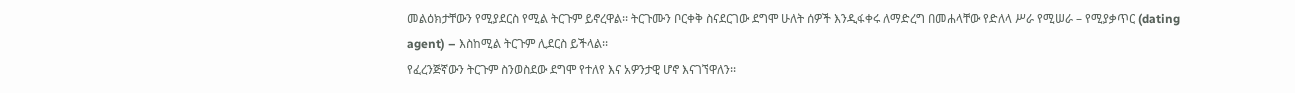መልዕክታቸውን የሚያደርስ የሚል ትርጉም ይኖረዋል፡፡ ትርጉሙን ቦርቀቅ ስናደርገው ደግሞ ሁለት ሰዎች እንዲፋቀሩ ለማድረግ በመሐላቸው የድለላ ሥራ የሚሠራ – የሚያቃጥር (dating agent) – እስከሚል ትርጉም ሊደርስ ይችላል፡፡
የፈረንጅኛውን ትርጉም ስንወስደው ደግሞ የተለየ እና አዎንታዊ ሆኖ እናገኘዋለን፡፡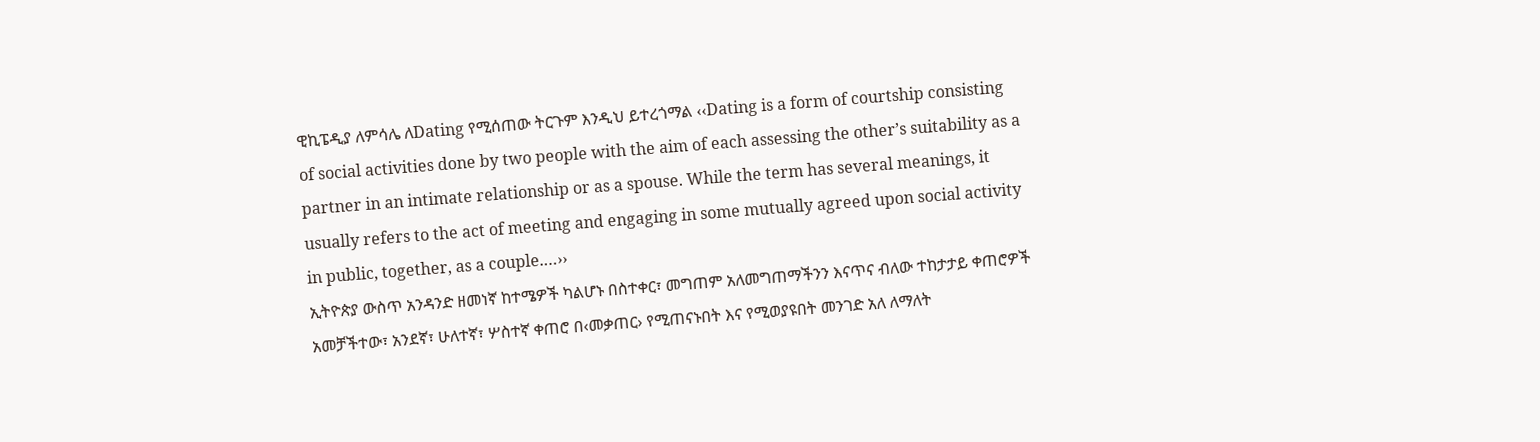ዊኪፔዲያ ለምሳሌ ለDating የሚሰጠው ትርጉም እንዲህ ይተረጎማል ‹‹Dating is a form of courtship consisting of social activities done by two people with the aim of each assessing the other’s suitability as a partner in an intimate relationship or as a spouse. While the term has several meanings, it usually refers to the act of meeting and engaging in some mutually agreed upon social activity in public, together, as a couple.…››
ኢትዮጵያ ውስጥ አንዳንድ ዘመነኛ ከተሜዎች ካልሆኑ በስተቀር፣ መግጠም አለመግጠማችንን እናጥና ብለው ተከታታይ ቀጠሮዎች አመቻችተው፣ አንደኛ፣ ሁለተኛ፣ ሦስተኛ ቀጠሮ በ‹መቃጠር› የሚጠናኑበት እና የሚወያዩበት መንገድ አለ ለማለት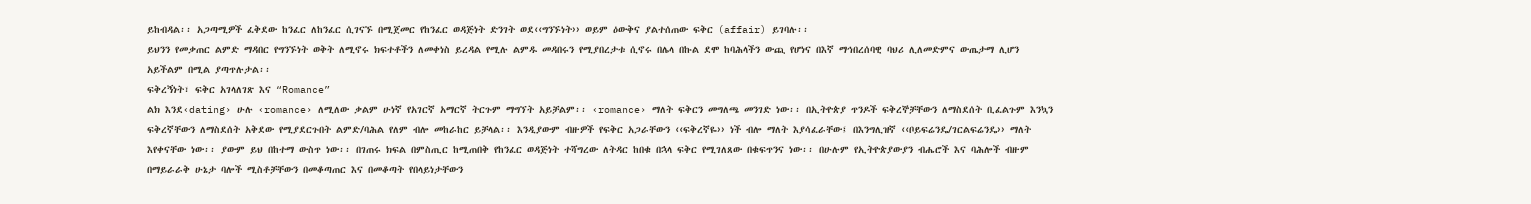ይከብዳል፡፡ አጋጣሚዎች ፈቅደው ከንፈር ለከንፈር ሲገናኙ በሚጀመር የከንፈር ወዳጅነት ድንገት ወደ‹‹ግንኙነት›› ወይም ዕውቅና ያልተሰጠው ፍቅር (affair) ይገባሉ፡፡
ይህንን የመቃጠር ልምድ ማዳበር የግንኙነት ወቅት ለሚኖሩ ክፍተቶችን ለመቀነስ ይረዳል የሚሉ ልምዱ መዳበሩን የሚያበረታቱ ሲኖሩ በሌላ በኩል ደሞ ከባሕላችን ውጪ የሆነና በእኛ ማኅበረሰባዊ ባህሪ ሊለመድምና ውጤታማ ሊሆን አይችልም በሚል ያጣጥሉታል፡፡
ፍቅረኝነት፣ ፍቅር አገላለገጽ እና “Romance”
ልክ እንደ‹dating› ሁሉ ‹romance› ለሚለው ቃልም ሁነኛ የአገርኛ አማርኛ ትርጉም ማግኘት አይቻልም፡፡ ‹romance› ማለት ፍቅርን መግለጫ መንገድ ነው፡፡ በኢትዮጵያ ጥንዶች ፍቅረኞቻቸውን ለማስደሰት ቢፈልጉም እንኳን ፍቅረኛቸውን ለማስደሰት አቅደው የሚያደርጉበት ልምድ/ባሕል የለም ብሎ መከራከር ይቻላል፡፡ እንዲያውም ብዙዎች የፍቅር አጋራቸውን ‹‹ፍቅረኛዬ›› ነች ብሎ ማለት እያሳፈራቸው፤ በእንግሊዝኛ ‹‹ቦይፍሬንዴ/ገርልፍሬንዴ›› ማለት እየቀናቸው ነው፡፡ ያውም ይህ በከተማ ውስጥ ነው፡፡ በገጠሩ ክፍል በምስጢር ከሚጠበቅ የከንፈር ወዳጅነት ተሻግረው ለትዳር ከበቁ በኋላ ፍቅር የሚገለጸው በቁፍጥንና ነው፡፡ በሁሉም የኢትዮጵያውያን ብሔሮች እና ባሕሎች ብዙም በማይራራቅ ሁኔታ ባሎች ሚስቶቻቸውን በመቆጣጠር እና በመቆጣት የበላይነታቸውን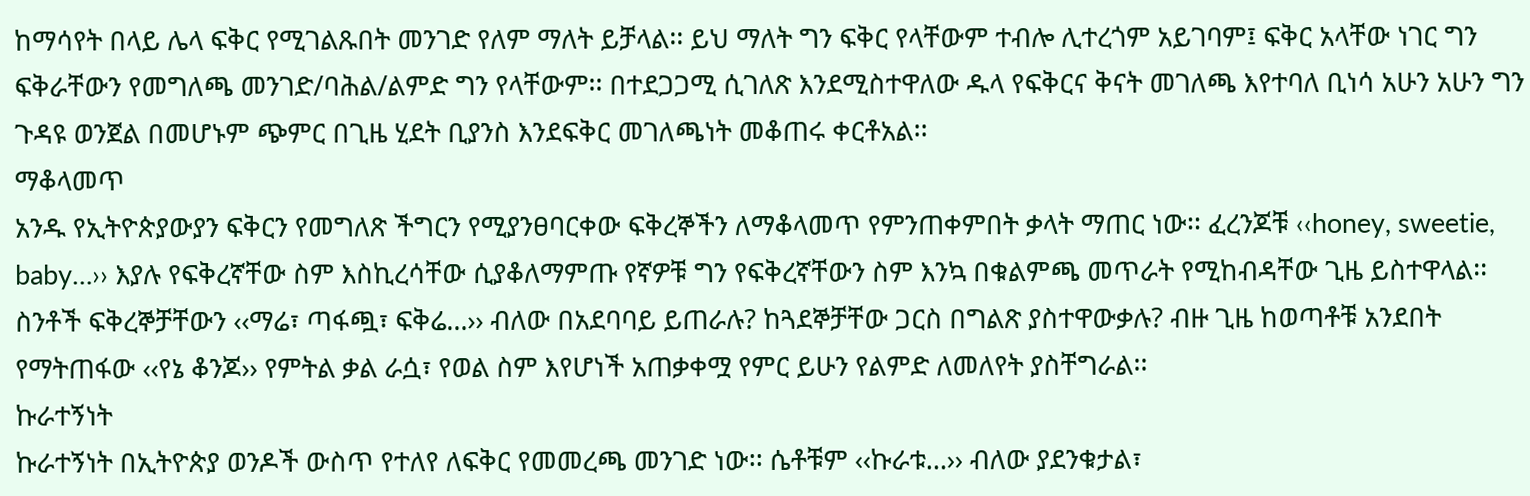ከማሳየት በላይ ሌላ ፍቅር የሚገልጹበት መንገድ የለም ማለት ይቻላል፡፡ ይህ ማለት ግን ፍቅር የላቸውም ተብሎ ሊተረጎም አይገባም፤ ፍቅር አላቸው ነገር ግን ፍቅራቸውን የመግለጫ መንገድ/ባሕል/ልምድ ግን የላቸውም፡፡ በተደጋጋሚ ሲገለጽ እንደሚስተዋለው ዱላ የፍቅርና ቅናት መገለጫ እየተባለ ቢነሳ አሁን አሁን ግን ጉዳዩ ወንጀል በመሆኑም ጭምር በጊዜ ሂደት ቢያንስ እንደፍቅር መገለጫነት መቆጠሩ ቀርቶአል፡፡
ማቆላመጥ
አንዱ የኢትዮጵያውያን ፍቅርን የመግለጽ ችግርን የሚያንፀባርቀው ፍቅረኞችን ለማቆላመጥ የምንጠቀምበት ቃላት ማጠር ነው፡፡ ፈረንጆቹ ‹‹honey, sweetie, baby…›› እያሉ የፍቅረኛቸው ስም እስኪረሳቸው ሲያቆለማምጡ የኛዎቹ ግን የፍቅረኛቸውን ስም እንኳ በቁልምጫ መጥራት የሚከብዳቸው ጊዜ ይስተዋላል፡፡ ስንቶች ፍቅረኞቻቸውን ‹‹ማሬ፣ ጣፋጯ፣ ፍቅሬ…›› ብለው በአደባባይ ይጠራሉ? ከጓደኞቻቸው ጋርስ በግልጽ ያስተዋውቃሉ? ብዙ ጊዜ ከወጣቶቹ አንደበት የማትጠፋው ‹‹የኔ ቆንጆ›› የምትል ቃል ራሷ፣ የወል ስም እየሆነች አጠቃቀሟ የምር ይሁን የልምድ ለመለየት ያስቸግራል፡፡
ኩራተኝነት
ኩራተኝነት በኢትዮጵያ ወንዶች ውስጥ የተለየ ለፍቅር የመመረጫ መንገድ ነው፡፡ ሴቶቹም ‹‹ኩራቱ…›› ብለው ያደንቁታል፣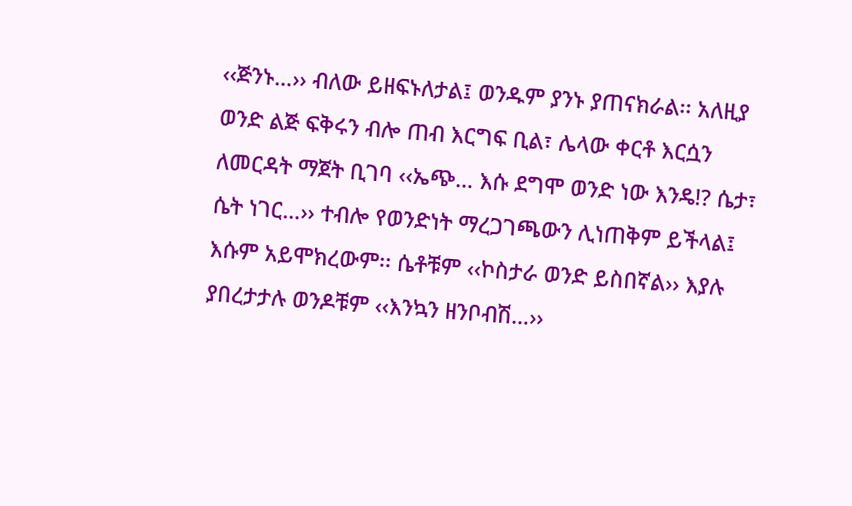‹‹ጅንኑ…›› ብለው ይዘፍኑለታል፤ ወንዱም ያንኑ ያጠናክራል፡፡ አለዚያ ወንድ ልጅ ፍቅሩን ብሎ ጠብ እርግፍ ቢል፣ ሌላው ቀርቶ እርሷን ለመርዳት ማጀት ቢገባ ‹‹ኤጭ… እሱ ደግሞ ወንድ ነው እንዴ!? ሴታ፣ ሴት ነገር…›› ተብሎ የወንድነት ማረጋገጫውን ሊነጠቅም ይችላል፤ እሱም አይሞክረውም፡፡ ሴቶቹም ‹‹ኮስታራ ወንድ ይስበኛል›› እያሉ ያበረታታሉ ወንዶቹም ‹‹እንኳን ዘንቦብሽ…››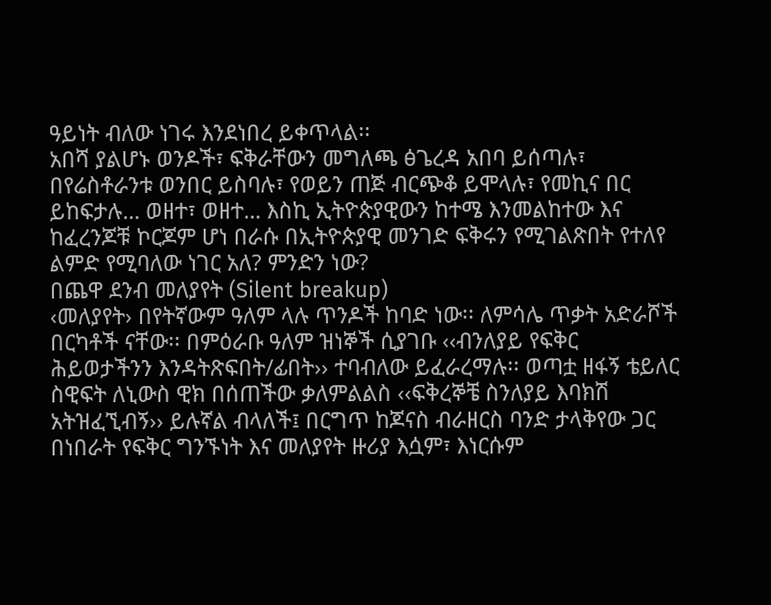ዓይነት ብለው ነገሩ እንደነበረ ይቀጥላል፡፡
አበሻ ያልሆኑ ወንዶች፣ ፍቅራቸውን መግለጫ ፅጌረዳ አበባ ይሰጣሉ፣ በየሬስቶራንቱ ወንበር ይስባሉ፣ የወይን ጠጅ ብርጭቆ ይሞላሉ፣ የመኪና በር ይከፍታሉ… ወዘተ፣ ወዘተ… እስኪ ኢትዮጵያዊውን ከተሜ እንመልከተው እና ከፈረንጆቹ ኮርጆም ሆነ በራሱ በኢትዮጵያዊ መንገድ ፍቅሩን የሚገልጽበት የተለየ ልምድ የሚባለው ነገር አለ? ምንድን ነው?
በጨዋ ደንብ መለያየት (Silent breakup)
‹መለያየት› በየትኛውም ዓለም ላሉ ጥንዶች ከባድ ነው፡፡ ለምሳሌ ጥቃት አድራሾች በርካቶች ናቸው፡፡ በምዕራቡ ዓለም ዝነኞች ሲያገቡ ‹‹ብንለያይ የፍቅር ሕይወታችንን እንዳትጽፍበት/ፊበት›› ተባብለው ይፈራረማሉ፡፡ ወጣቷ ዘፋኝ ቴይለር ስዊፍት ለኒውስ ዊክ በሰጠችው ቃለምልልስ ‹‹ፍቅረኞቼ ስንለያይ እባክሽ አትዝፈኚብኝ›› ይሉኛል ብላለች፤ በርግጥ ከጆናስ ብራዘርስ ባንድ ታላቅየው ጋር በነበራት የፍቅር ግንኙነት እና መለያየት ዙሪያ እሷም፣ እነርሱም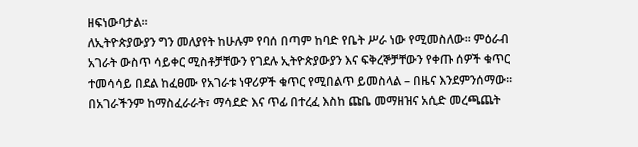ዘፍነውባታል፡፡
ለኢትዮጵያውያን ግን መለያየት ከሁሉም የባሰ በጣም ከባድ የቤት ሥራ ነው የሚመስለው፡፡ ምዕራብ አገራት ውስጥ ሳይቀር ሚስቶቻቸውን የገደሉ ኢትዮጵያውያን እና ፍቅረኞቻቸውን የቀጡ ሰዎች ቁጥር ተመሳሳይ በደል ከፈፀሙ የአገራቱ ነዋሪዎች ቁጥር የሚበልጥ ይመስላል – በዜና እንደምንሰማው፡፡ በአገራችንም ከማስፈራራት፣ ማሳደድ እና ጥፊ በተረፈ እስከ ጩቤ መማዘዝና አሲድ መረጫጨት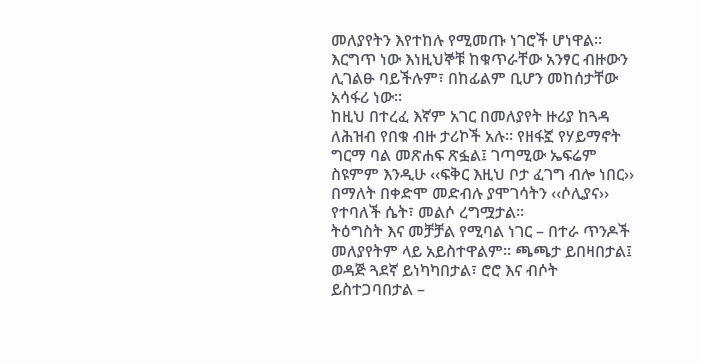መለያየትን እየተከሉ የሚመጡ ነገሮች ሆነዋል፡፡ እርግጥ ነው እነዚህኞቹ ከቁጥራቸው አንፃር ብዙውን ሊገልፁ ባይችሉም፣ በከፊልም ቢሆን መከሰታቸው አሳፋሪ ነው፡፡
ከዚህ በተረፈ እኛም አገር በመለያየት ዙሪያ ከጓዳ ለሕዝብ የበቁ ብዙ ታሪኮች አሉ፡፡ የዘፋኟ የሃይማኖት ግርማ ባል መጽሐፍ ጽፏል፤ ገጣሚው ኤፍሬም ስዩምም እንዲሁ ‹‹ፍቅር እዚህ ቦታ ፈገግ ብሎ ነበር›› በማለት በቀድሞ መድብሉ ያሞገሳትን ‹‹ሶሊያና›› የተባለች ሴት፣ መልሶ ረግሟታል፡፡
ትዕግስት እና መቻቻል የሚባል ነገር – በተራ ጥንዶች መለያየትም ላይ አይስተዋልም፡፡ ጫጫታ ይበዛበታል፤ ወዳጅ ጓደኛ ይነካካበታል፣ ሮሮ እና ብሶት ይስተጋባበታል –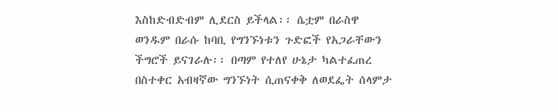እስከድብድብም ሊደርስ ይችላል፡፡ ሴቷም በራስዋ ወንዱም በራሱ ከባቢ የግንኙነቱን ጉድፎች የአጋራቸውን ችግሮች ይናገራሉ፡፡ በጣም የተለየ ሁኔታ ካልተፈጠረ በስተቀር አብዛኛው ግንኙነት ሲጠናቀቅ ለወደፌት ሰላምታ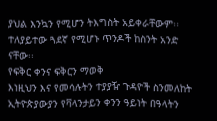ያህል እንኳን የሚሆን ትእግስት አይቀራቸውም፡፡ ተለያይተው ጓደኛ የሚሆኑ ጥንዶች ከስንት አንድ ናቸው፡፡
የፍቅር ቀንና ፍቅርን ማወቅ
እነዚህን እና የመሳሉትን ተያያዥ ጉዳዮች ስንመለከት ኢትዮጵያውያን የቫላንታይን ቀንን ዓይነት በዓላትን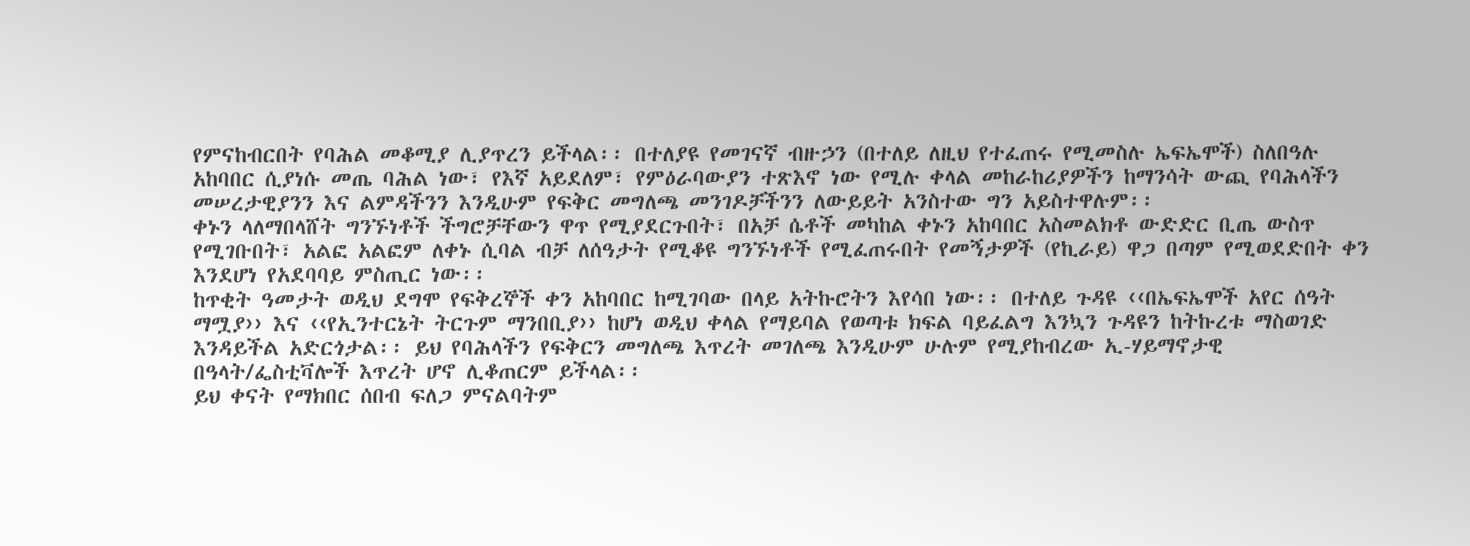የምናከብርበት የባሕል መቆሚያ ሊያጥረን ይችላል፡፡ በተለያዩ የመገናኛ ብዙኃን (በተለይ ለዚህ የተፈጠሩ የሚመስሉ ኤፍኤሞች) ስለበዓሉ አከባበር ሲያነሱ መጤ ባሕል ነው፣ የእኛ አይደለም፣ የምዕራባውያን ተጽእኖ ነው የሚሉ ቀላል መከራከሪያዎችን ከማንሳት ውጪ የባሕላችን መሠረታዊያንን እና ልምዳችንን እንዲሁም የፍቅር መግለጫ መንገዶቻችንን ለውይይት አንስተው ግን አይስተዋሉም፡፡
ቀኑን ላለማበላሸት ግንኙነቶች ችግሮቻቸውን ዋጥ የሚያደርጉበት፣ በአቻ ሴቶች መካከል ቀኑን አከባበር አስመልክቶ ውድድር ቢጤ ውስጥ የሚገቡበት፣ አልፎ አልፎም ለቀኑ ሲባል ብቻ ለሰዓታት የሚቆዩ ግንኙነቶች የሚፈጠሩበት የመኝታዎች (የኪራይ) ዋጋ በጣም የሚወደድበት ቀን እንደሆነ የአደባባይ ምስጢር ነው፡፡
ከጥቂት ዓመታት ወዲህ ደግሞ የፍቅረኞች ቀን አከባበር ከሚገባው በላይ አትኩሮትን እየሳበ ነው፡፡ በተለይ ጉዳዩ ‹‹በኤፍኤሞች አየር ሰዓት ማሟያ›› እና ‹‹የኢንተርኔት ትርጉም ማንበቢያ›› ከሆነ ወዲህ ቀላል የማይባል የወጣቱ ክፍል ባይፈልግ እንኳን ጉዳዩን ከትኩረቱ ማስወገድ እንዳይችል አድርጎታል፡፡ ይህ የባሕላችን የፍቅርን መግለጫ እጥረት መገለጫ እንዲሁም ሁሉም የሚያከብረው ኢ-ሃይማኖታዊ በዓላት/ፌስቲቫሎች እጥረት ሆኖ ሊቆጠርም ይችላል፡፡
ይህ ቀናት የማክበር ሰበብ ፍለጋ ምናልባትም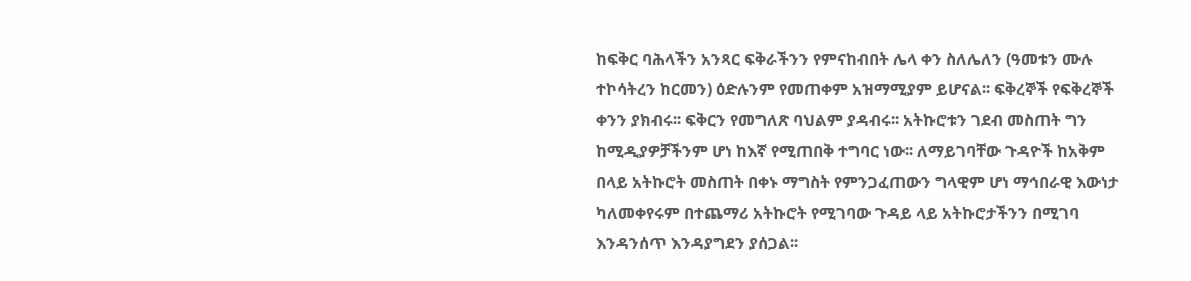ከፍቅር ባሕላችን አንጻር ፍቅራችንን የምናከብበት ሌላ ቀን ስለሌለን (ዓመቱን ሙሉ ተኮሳትረን ከርመን) ዕድሉንም የመጠቀም አዝማሚያም ይሆናል፡፡ ፍቅረኞች የፍቅረኞች ቀንን ያክብሩ፡፡ ፍቅርን የመግለጽ ባህልም ያዳብሩ፡፡ አትኩሮቱን ገደብ መስጠት ግን ከሚዲያዎቻችንም ሆነ ከእኛ የሚጠበቅ ተግባር ነው፡፡ ለማይገባቸው ጉዳዮች ከአቅም በላይ አትኩሮት መስጠት በቀኑ ማግስት የምንጋፈጠውን ግላዊም ሆነ ማኅበራዊ እውነታ ካለመቀየሩም በተጨማሪ አትኩሮት የሚገባው ጉዳይ ላይ አትኩሮታችንን በሚገባ እንዳንሰጥ እንዳያግደን ያሰጋል፡፡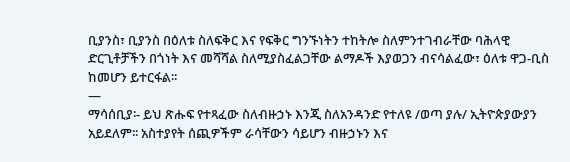ቢያንስ፣ ቢያንስ በዕለቱ ስለፍቅር እና የፍቅር ግንኙነትን ተከትሎ ስለምንተገብራቸው ባሕላዊ ድርጊቶቻችን በጎነት እና መሻሻል ስለሚያስፈልጋቸው ልማዶች እያወጋን ብናሳልፈው፣ ዕለቱ ዋጋ-ቢስ ከመሆን ይተርፋል፡፡
—
ማሳሰቢያ፡- ይህ ጽሑፍ የተጻፈው ስለብዙኃኑ እንጂ ስለአንዳንድ የተለዩ /ወጣ ያሉ/ ኢትዮጵያውያን አይደለም፡፡ አስተያየት ሰጪዎችም ራሳቸውን ሳይሆን ብዙኃኑን እና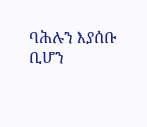ባሕሉን እያሰቡ ቢሆን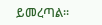ይመረጣል፡፡